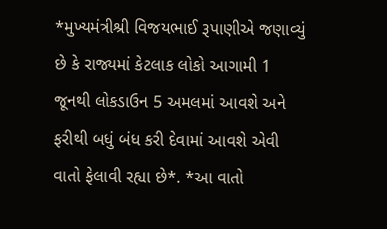*મુખ્યમંત્રીશ્રી વિજયભાઈ રૂપાણીએ જણાવ્યું છે કે રાજ્યમાં કેટલાક લોકો આગામી 1 જૂનથી લોકડાઉન 5 અમલમાં આવશે અને ફરીથી બધું બંધ કરી દેવામાં આવશે એવી વાતો ફેલાવી રહ્યા છે*. *આ વાતો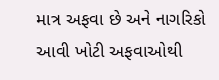માત્ર અફવા છે અને નાગરિકો આવી ખોટી અફવાઓથી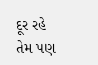દૂર રહે તેમ પણ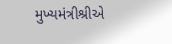મુખ્યમંત્રીશ્રીએ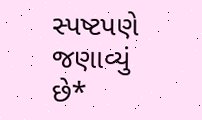સ્પષ્ટપણે જણાવ્યું છે*